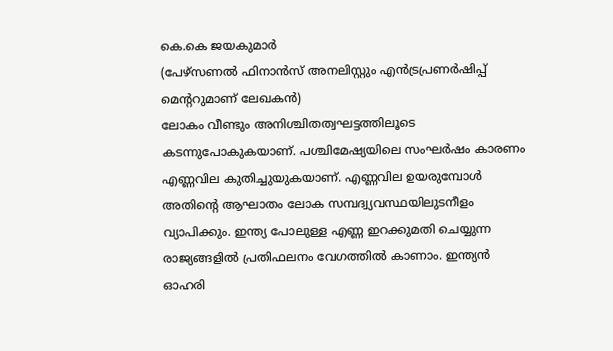കെ.കെ ജയകുമാർ
(പേഴ്സണൽ ഫിനാൻസ് അനലിസ്റ്റും എൻട്രപ്രണർഷിപ്പ് മെന്ററുമാണ് ലേഖകൻ)
ലോകം വീണ്ടും അനിശ്ചിതത്വഘട്ടത്തിലൂടെ കടന്നുപോകുകയാണ്. പശ്ചിമേഷ്യയിലെ സംഘർഷം കാരണം എണ്ണവില കുതിച്ചുയുകയാണ്. എണ്ണവില ഉയരുമ്പോൾ അതിന്റെ ആഘാതം ലോക സമ്പദ്വ്യവസ്ഥയിലുടനീളം വ്യാപിക്കും. ഇന്ത്യ പോലുള്ള എണ്ണ ഇറക്കുമതി ചെയ്യുന്ന രാജ്യങ്ങളിൽ പ്രതിഫലനം വേഗത്തിൽ കാണാം. ഇന്ത്യൻ ഓഹരി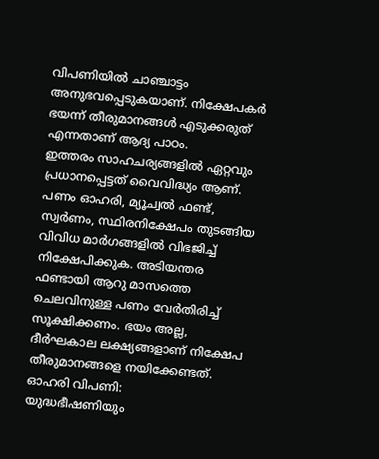വിപണിയിൽ ചാഞ്ചാട്ടം അനുഭവപ്പെടുകയാണ്. നിക്ഷേപകർ ഭയന്ന് തീരുമാനങ്ങൾ എടുക്കരുത് എന്നതാണ് ആദ്യ പാഠം.
ഇത്തരം സാഹചര്യങ്ങളിൽ ഏറ്റവും പ്രധാനപ്പെട്ടത് വൈവിദ്ധ്യം ആണ്. പണം ഓഹരി, മ്യൂച്വൽ ഫണ്ട്, സ്വർണം, സ്ഥിരനിക്ഷേപം തുടങ്ങിയ വിവിധ മാർഗങ്ങളിൽ വിഭജിച്ച് നിക്ഷേപിക്കുക. അടിയന്തര ഫണ്ടായി ആറു മാസത്തെ ചെലവിനുള്ള പണം വേർതിരിച്ച് സൂക്ഷിക്കണം. ഭയം അല്ല, ദീർഘകാല ലക്ഷ്യങ്ങളാണ് നിക്ഷേപ തീരുമാനങ്ങളെ നയിക്കേണ്ടത്.
ഓഹരി വിപണി:
യുദ്ധഭീഷണിയും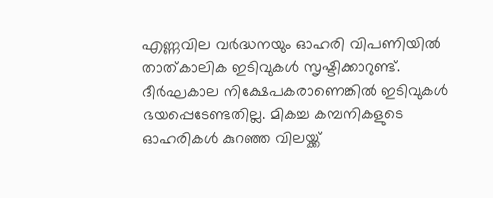എണ്ണവില വർദ്ധനയും ഓഹരി വിപണിയിൽ താത്കാലിക ഇടിവുകൾ സൃഷ്ടിക്കാറുണ്ട്. ദീർഘകാല നിക്ഷേപകരാണെങ്കിൽ ഇടിവുകൾ ഭയപ്പെടേണ്ടതില്ല. മികച്ച കമ്പനികളുടെ ഓഹരികൾ കുറഞ്ഞ വിലയ്ക്ക്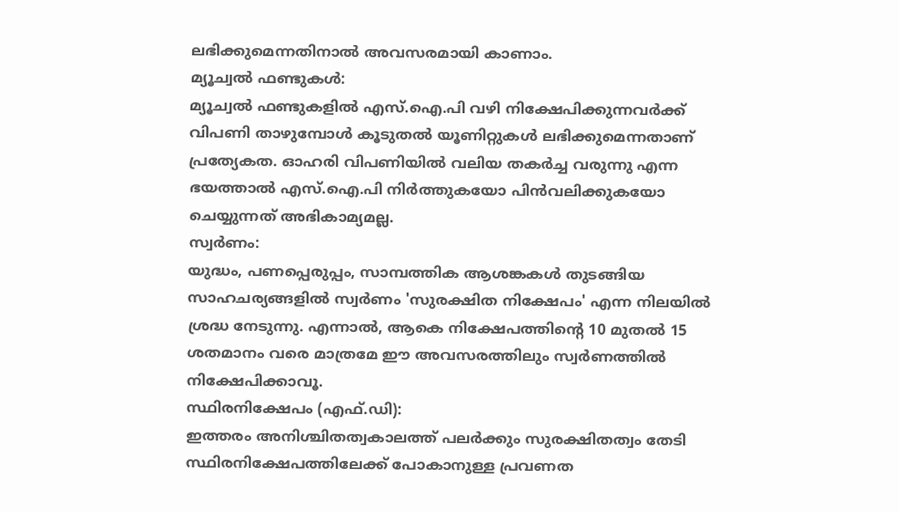ലഭിക്കുമെന്നതിനാൽ അവസരമായി കാണാം.
മ്യൂച്വൽ ഫണ്ടുകൾ:
മ്യൂച്വൽ ഫണ്ടുകളിൽ എസ്.ഐ.പി വഴി നിക്ഷേപിക്കുന്നവർക്ക് വിപണി താഴുമ്പോൾ കൂടുതൽ യൂണിറ്റുകൾ ലഭിക്കുമെന്നതാണ് പ്രത്യേകത. ഓഹരി വിപണിയിൽ വലിയ തകർച്ച വരുന്നു എന്ന ഭയത്താൽ എസ്.ഐ.പി നിർത്തുകയോ പിൻവലിക്കുകയോ ചെയ്യുന്നത് അഭികാമ്യമല്ല.
സ്വർണം:
യുദ്ധം, പണപ്പെരുപ്പം, സാമ്പത്തിക ആശങ്കകൾ തുടങ്ങിയ സാഹചര്യങ്ങളിൽ സ്വർണം 'സുരക്ഷിത നിക്ഷേപം' എന്ന നിലയിൽ ശ്രദ്ധ നേടുന്നു. എന്നാൽ, ആകെ നിക്ഷേപത്തിന്റെ 10 മുതൽ 15 ശതമാനം വരെ മാത്രമേ ഈ അവസരത്തിലും സ്വർണത്തിൽ നിക്ഷേപിക്കാവൂ.
സ്ഥിരനിക്ഷേപം (എഫ്.ഡി):
ഇത്തരം അനിശ്ചിതത്വകാലത്ത് പലർക്കും സുരക്ഷിതത്വം തേടി സ്ഥിരനിക്ഷേപത്തിലേക്ക് പോകാനുള്ള പ്രവണത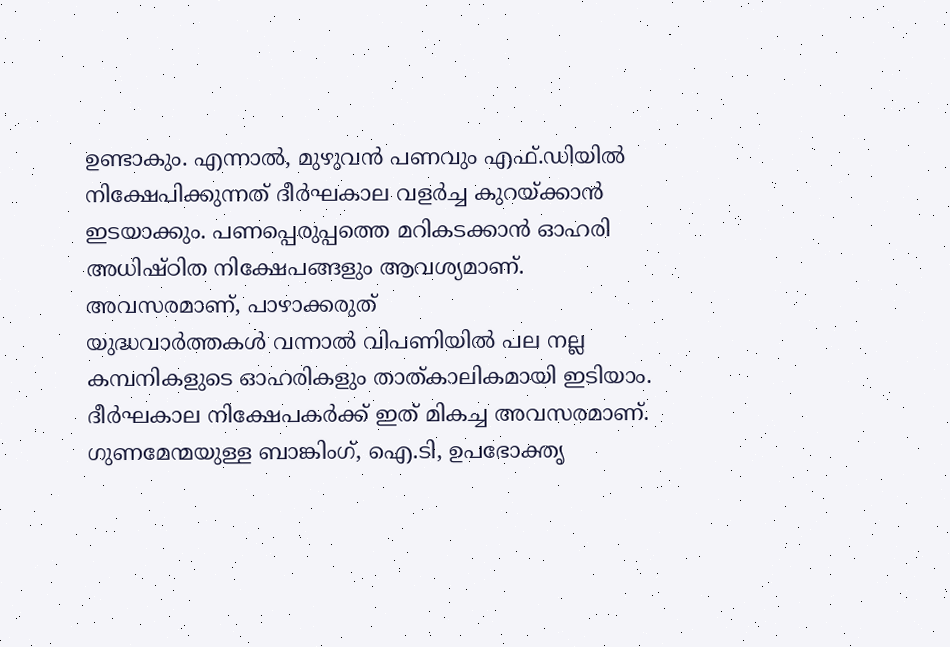ഉണ്ടാകും. എന്നാൽ, മുഴുവൻ പണവും എഫ്.ഡിയിൽ നിക്ഷേപിക്കുന്നത് ദീർഘകാല വളർച്ച കുറയ്ക്കാൻ ഇടയാക്കും. പണപ്പെരുപ്പത്തെ മറികടക്കാൻ ഓഹരി അധിഷ്ഠിത നിക്ഷേപങ്ങളും ആവശ്യമാണ്.
അവസരമാണ്, പാഴാക്കരുത്
യുദ്ധവാർത്തകൾ വന്നാൽ വിപണിയിൽ പല നല്ല കമ്പനികളുടെ ഓഹരികളും താത്കാലികമായി ഇടിയാം. ദീർഘകാല നിക്ഷേപകർക്ക് ഇത് മികച്ച അവസരമാണ്. ഗുണമേന്മയുള്ള ബാങ്കിംഗ്, ഐ.ടി, ഉപഭോക്തൃ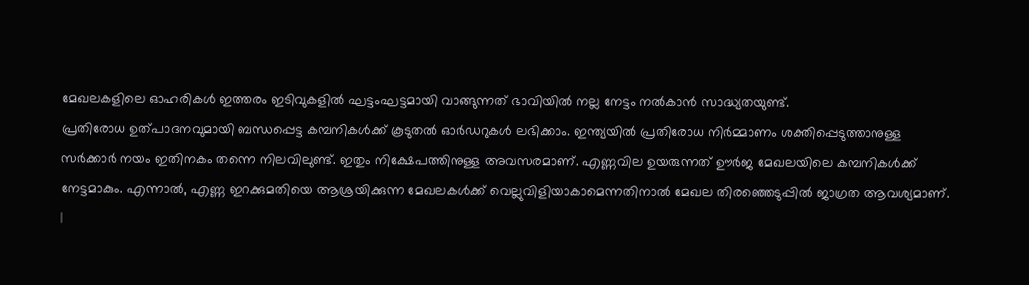മേഖലകളിലെ ഓഹരികൾ ഇത്തരം ഇടിവുകളിൽ ഘട്ടംഘട്ടമായി വാങ്ങുന്നത് ഭാവിയിൽ നല്ല നേട്ടം നൽകാൻ സാദ്ധ്യതയുണ്ട്.
പ്രതിരോധ ഉത്പാദനവുമായി ബന്ധപ്പെട്ട കമ്പനികൾക്ക് കൂടുതൽ ഓർഡറുകൾ ലഭിക്കാം. ഇന്ത്യയിൽ പ്രതിരോധ നിർമ്മാണം ശക്തിപ്പെടുത്താനുള്ള സർക്കാർ നയം ഇതിനകം തന്നെ നിലവിലുണ്ട്. ഇതും നിക്ഷേപത്തിനുള്ള അവസരമാണ്. എണ്ണവില ഉയരുന്നത് ഊർജ മേഖലയിലെ കമ്പനികൾക്ക് നേട്ടമാകും. എന്നാൽ, എണ്ണ ഇറക്കുമതിയെ ആശ്രയിക്കുന്ന മേഖലകൾക്ക് വെല്ലുവിളിയാകാമെന്നതിനാൽ മേഖല തിരഞ്ഞെടുപ്പിൽ ജാഗ്രത ആവശ്യമാണ്.
|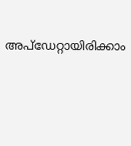അപ്ഡേറ്റായിരിക്കാം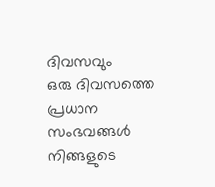ദിവസവും
ഒരു ദിവസത്തെ പ്രധാന സംഭവങ്ങൾ നിങ്ങളുടെ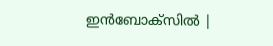ഇൻബോക്സിൽ |